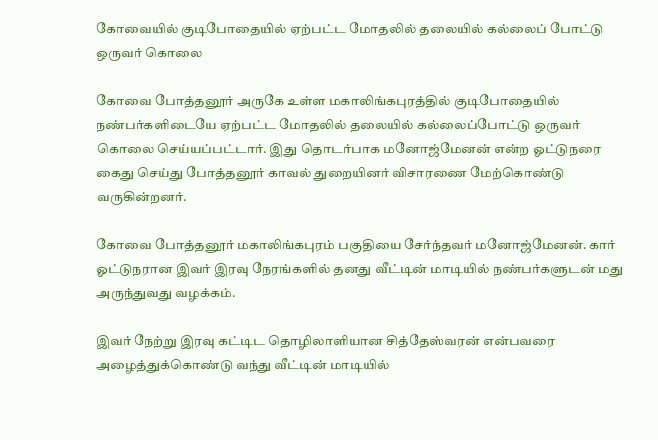கோவையில் குடிபோதையில் ஏற்பட்ட மோதலில் தலையில் கல்லைப் போட்டு ஒருவர் கொலை

கோவை போத்தனூர் அருகே உள்ள மகாலிங்கபுரத்தில் குடிபோதையில் நண்பர்களிடையே ஏற்பட்ட மோதலில் தலையில் கல்லைப்போட்டு ஒருவர் கொலை செய்யப்பட்டார். இது தொடர்பாக மனோஜ்மேனன் என்ற ஓட்டுநரை கைது செய்து போத்தனூர் காவல் துறையினர் விசாரணை மேற்கொண்டு வருகின்றனர்.

கோவை போத்தனூர் மகாலிங்கபுரம் பகுதியை சேர்ந்தவர் மனோஜ்மேனன். கார் ஓட்டுநரான இவர் இரவு நேரங்களில் தனது வீட்டின் மாடியில் நண்பர்களுடன் மது அருந்துவது வழக்கம்.

இவர் நேற்று இரவு கட்டிட தொழிலாளியான சித்தேஸ்வரன் என்பவரை அழைத்துக்கொண்டு வந்து வீட்டின் மாடியில்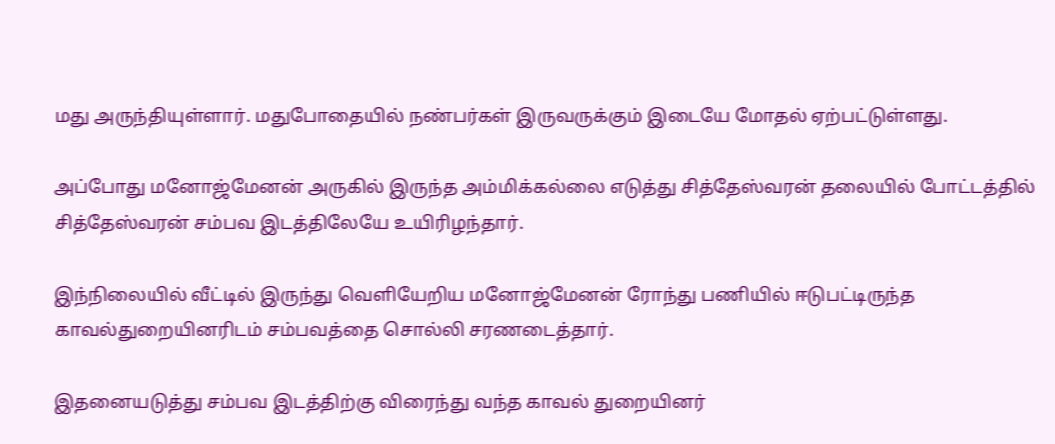மது அருந்தியுள்ளார். மதுபோதையில் நண்பர்கள் இருவருக்கும் இடையே மோதல் ஏற்பட்டுள்ளது.

அப்போது மனோஜ்மேனன் அருகில் இருந்த அம்மிக்கல்லை எடுத்து சித்தேஸ்வரன் தலையில் போட்டத்தில் சித்தேஸ்வரன் சம்பவ இடத்திலேயே உயிரிழந்தார்.

இந்நிலையில் வீட்டில் இருந்து வெளியேறிய மனோஜ்மேனன் ரோந்து பணியில் ஈடுபட்டிருந்த காவல்துறையினரிடம் சம்பவத்தை சொல்லி சரணடைத்தார்.

இதனையடுத்து சம்பவ இடத்திற்கு விரைந்து வந்த காவல் துறையினர்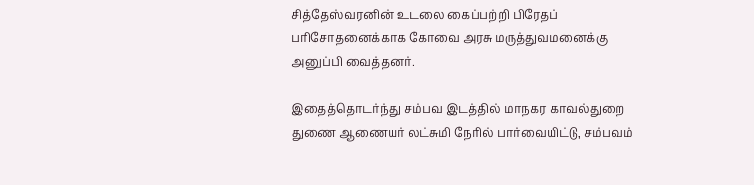சித்தேஸ்வரனின் உடலை கைப்பற்றி பிரேதப் பரிசோதனைக்காக கோவை அரசு மருத்துவமனைக்கு அனுப்பி வைத்தனர்.

இதைத்தொடர்ந்து சம்பவ இடத்தில் மாநகர காவல்துறை துணை ஆணையர் லட்சுமி நேரில் பார்வையிட்டு, சம்பவம்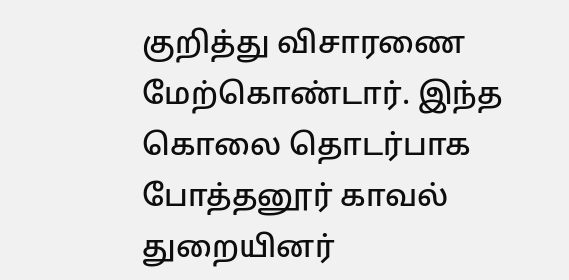குறித்து விசாரணை மேற்கொண்டார். இந்த கொலை தொடர்பாக போத்தனூர் காவல் துறையினர்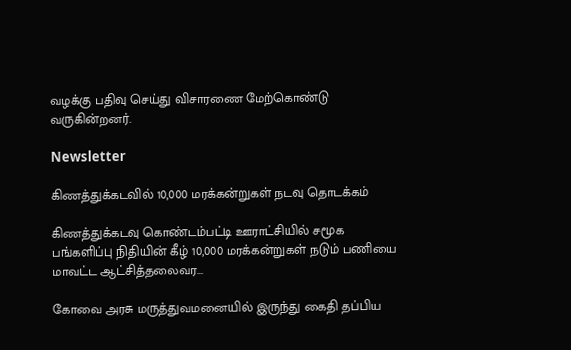வழக்கு பதிவு செய்து விசாரணை மேற்கொண்டு வருகின்றனர்.

Newsletter

கிணத்துக்கடவில் 10,000 மரக்கன்றுகள் நடவு தொடக்கம்

கிணத்துக்கடவு கொண்டம்பட்டி ஊராட்சியில் சமூக பங்களிப்பு நிதியின் கீழ் 10,000 மரக்கன்றுகள் நடும் பணியை மாவட்ட ஆட்சித்தலைவர...

கோவை அரசு மருத்துவமனையில் இருந்து கைதி தப்பிய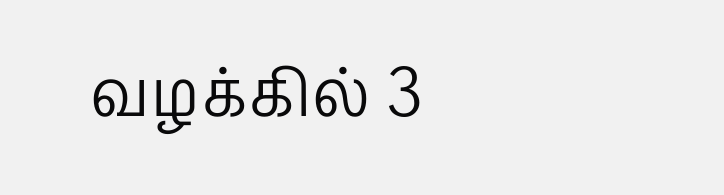வழக்கில் 3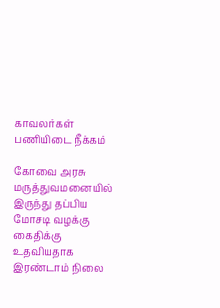காவலர்கள் பணியிடை நீக்கம்

கோவை அரசு மருத்துவமனையில் இருந்து தப்பிய மோசடி வழக்கு கைதிக்கு உதவியதாக இரண்டாம் நிலை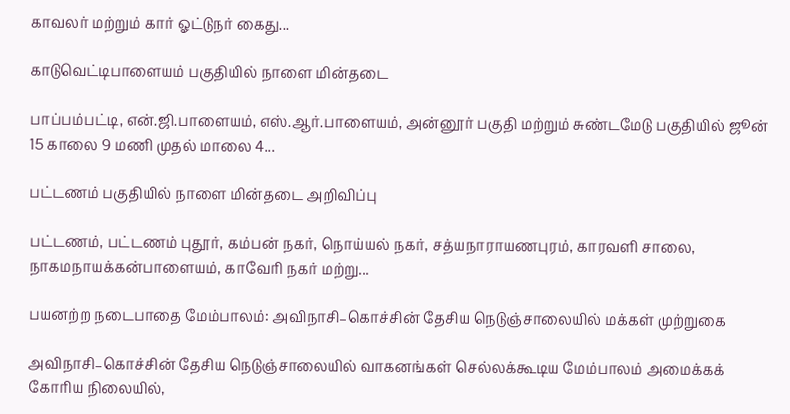காவலர் மற்றும் கார் ஓட்டுநர் கைது...

காடுவெட்டிபாளையம் பகுதியில் நாளை மின்தடை

பாப்பம்பட்டி, என்.ஜி.பாளையம், எஸ்.ஆர்.பாளையம், அன்னூர் பகுதி மற்றும் சுண்டமேடு பகுதியில் ஜூன் 15 காலை 9 மணி முதல் மாலை 4...

பட்டணம் பகுதியில் நாளை மின்தடை அறிவிப்பு

பட்டணம், பட்டணம் புதூர், கம்பன் நகர், நொய்யல் நகர், சத்யநாராயணபுரம், காரவளி சாலை, நாகமநாயக்கன்பாளையம், காவேரி நகர் மற்று...

பயனற்ற நடைபாதை மேம்பாலம்: அவிநாசி–கொச்சின் தேசிய நெடுஞ்சாலையில் மக்கள் முற்றுகை

அவிநாசி–கொச்சின் தேசிய நெடுஞ்சாலையில் வாகனங்கள் செல்லக்கூடிய மேம்பாலம் அமைக்கக் கோரிய நிலையில்,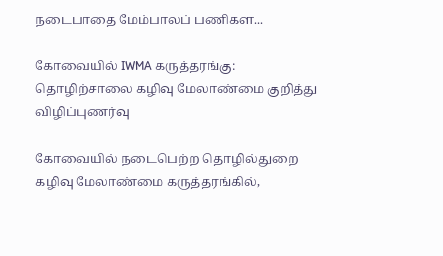நடைபாதை மேம்பாலப் பணிகள...

கோவையில் IWMA கருத்தரங்கு: தொழிற்சாலை கழிவு மேலாண்மை குறித்து விழிப்புணர்வு

கோவையில் நடைபெற்ற தொழில்துறை கழிவு மேலாண்மை கருத்தரங்கில்,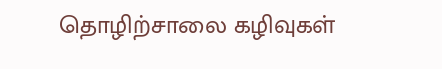தொழிற்சாலை கழிவுகள்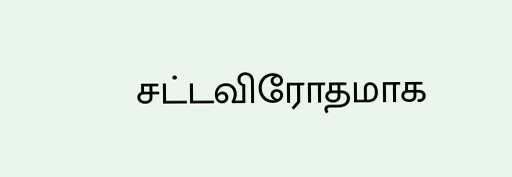சட்டவிரோதமாக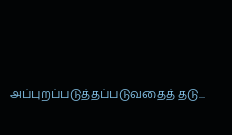அப்புறப்படுத்தப்படுவதைத் தடு...